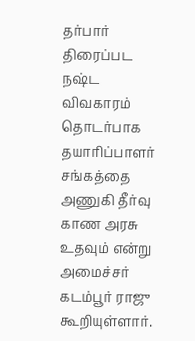தர்பார் திரைப்பட நஷ்ட விவகாரம் தொடர்பாக தயாரிப்பாளர் சங்கத்தை அணுகி தீர்வு காண அரசு உதவும் என்று அமைச்சர் கடம்பூர் ராஜு கூறியுள்ளார்.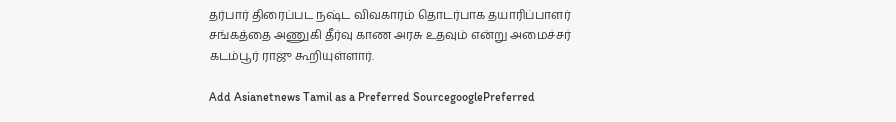தர்பார் திரைப்பட நஷ்ட விவகாரம் தொடர்பாக தயாரிப்பாளர் சங்கத்தை அணுகி தீர்வு காண அரசு உதவும் என்று அமைச்சர் கடம்பூர் ராஜு கூறியுள்ளார்.

Add Asianetnews Tamil as a Preferred SourcegooglePreferred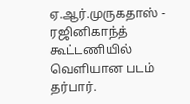ஏ.ஆர்.முருகதாஸ் - ரஜினிகாந்த் கூட்டணியில் வெளியான படம் தர்பார்.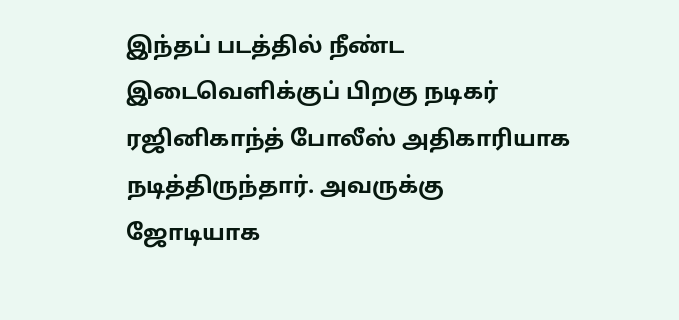இந்தப் படத்தில் நீண்ட இடைவெளிக்குப் பிறகு நடிகர் ரஜினிகாந்த் போலீஸ் அதிகாரியாக நடித்திருந்தார். அவருக்கு ஜோடியாக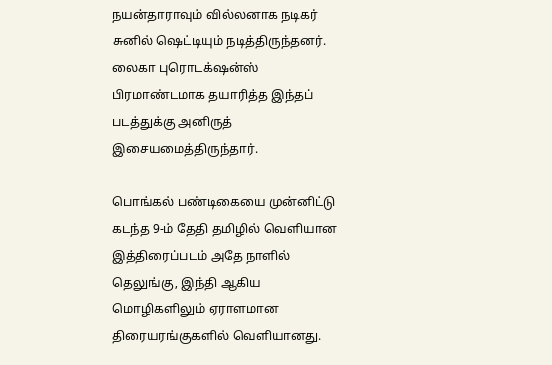நயன்தாராவும் வில்லனாக நடிகர் சுனில் ஷெட்டியும் நடித்திருந்தனர். லைகா புரொடக்‌ஷன்ஸ் பிரமாண்டமாக தயாரித்த இந்தப் படத்துக்கு அனிருத் இசையமைத்திருந்தார்.

பொங்கல் பண்டிகையை முன்னிட்டு கடந்த 9-ம் தேதி தமிழில் வெளியான இத்திரைப்படம் அதே நாளில் தெலுங்கு, இந்தி ஆகிய மொழிகளிலும் ஏராளமான திரையரங்குகளில் வெளியானது.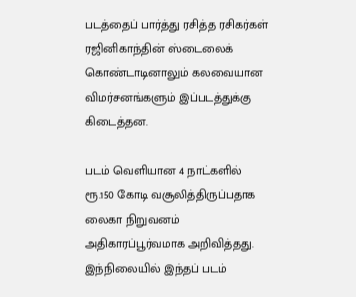படத்தைப் பார்த்து ரசித்த ரசிகர்கள் ரஜினிகாந்தின் ஸ்டைலைக் கொண்டாடினாலும் கலவையான விமர்சனங்களும் இப்படத்துக்கு கிடைத்தன.

படம் வெளியான 4 நாட்களில் ரூ.150 கோடி வசூலித்திருப்பதாக லைகா நிறுவனம் அதிகாரப்பூர்வமாக அறிவித்தது. இந்நிலையில் இந்தப் படம்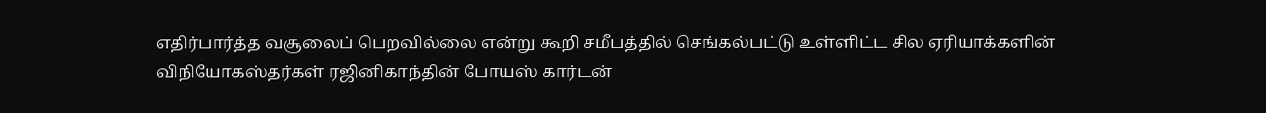எதிர்பார்த்த வசூலைப் பெறவில்லை என்று கூறி சமீபத்தில் செங்கல்பட்டு உள்ளிட்ட சில ஏரியாக்களின் விநியோகஸ்தர்கள் ரஜினிகாந்தின் போயஸ் கார்டன்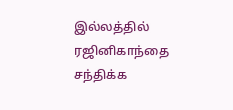இல்லத்தில் ரஜினிகாந்தை சந்திக்க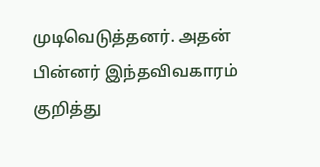முடிவெடுத்தனர். அதன் பின்னர் இந்தவிவகாரம் குறித்து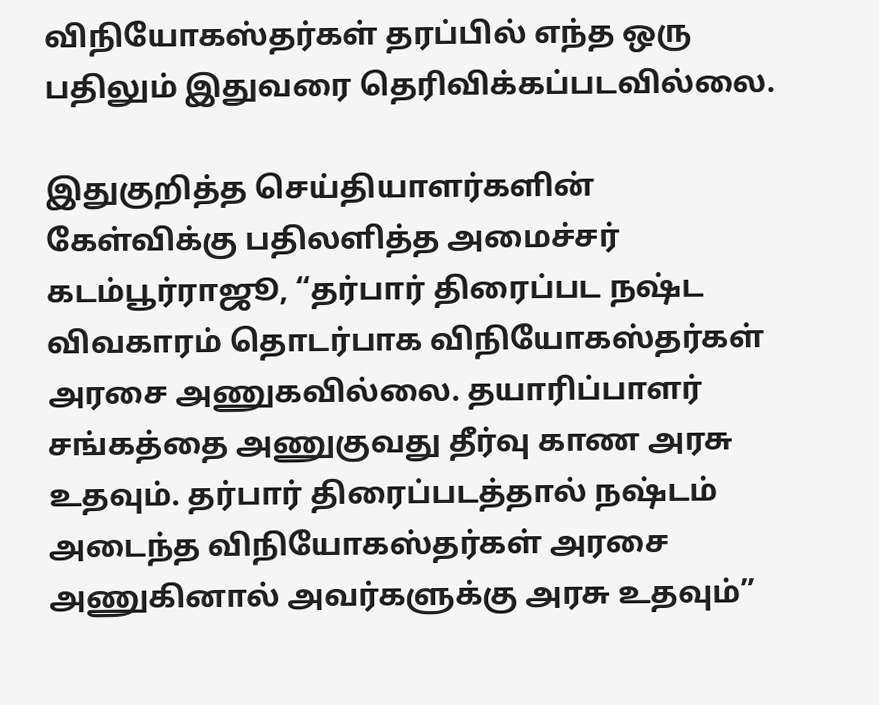விநியோகஸ்தர்கள் தரப்பில் எந்த ஒரு பதிலும் இதுவரை தெரிவிக்கப்படவில்லை.

இதுகுறித்த செய்தியாளர்களின் கேள்விக்கு பதிலளித்த அமைச்சர் கடம்பூர்ராஜூ, “தர்பார் திரைப்பட நஷ்ட விவகாரம் தொடர்பாக விநியோகஸ்தர்கள் அரசை அணுகவில்லை. தயாரிப்பாளர் சங்கத்தை அணுகுவது தீர்வு காண அரசு உதவும். தர்பார் திரைப்படத்தால் நஷ்டம் அடைந்த விநியோகஸ்தர்கள் அரசை அணுகினால் அவர்களுக்கு அரசு உதவும்”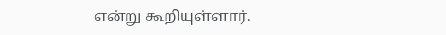என்று கூறியுள்ளார்.